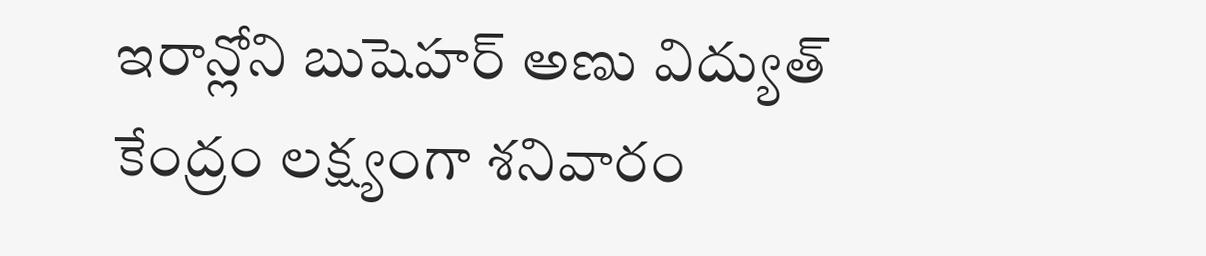ఇరాన్లోని బుషెహర్ అణు విద్యుత్ కేంద్రం లక్ష్యంగా శనివారం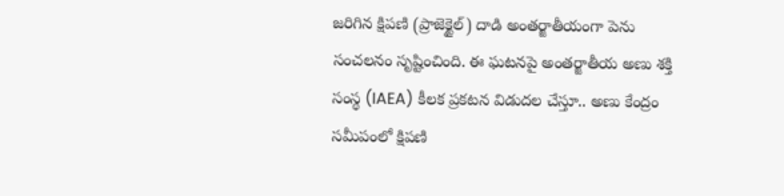జరిగిన క్షిపణి (ప్రాజెక్టైల్) దాడి అంతర్జాతీయంగా పెను సంచలనం సృష్టించింది. ఈ ఘటనపై అంతర్జాతీయ అణు శక్తి సంస్థ (IAEA) కీలక ప్రకటన విడుదల చేస్తూ.. అణు కేంద్రం సమీపంలో క్షిపణి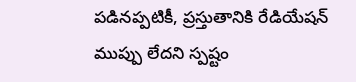పడినప్పటికీ, ప్రస్తుతానికి రేడియేషన్ ముప్పు లేదని స్పష్టం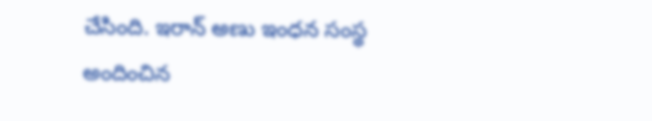చేసింది. ఇరాన్ అణు ఇంధన సంస్థ అందించిన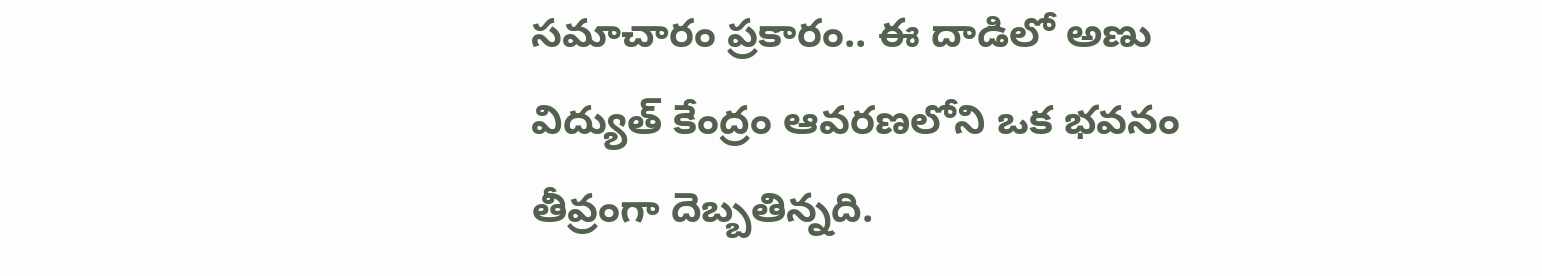సమాచారం ప్రకారం.. ఈ దాడిలో అణు విద్యుత్ కేంద్రం ఆవరణలోని ఒక భవనం తీవ్రంగా దెబ్బతిన్నది.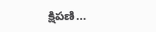క్షిపణి…